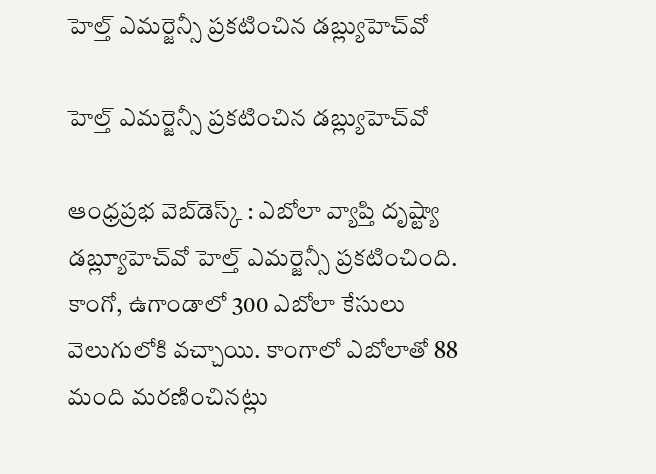హెల్త్ ఎమ‌ర్జెన్సీ ప్ర‌క‌టించిన డ‌బ్ల్యుహెచ్‌వో

హెల్త్ ఎమ‌ర్జెన్సీ ప్ర‌క‌టించిన డ‌బ్ల్యుహెచ్‌వో

ఆంధ్ర‌ప్ర‌భ వెబ్‌డెస్క్ : ఎబోలా వ్యాప్తి దృష్ట్యా డబ్ల్యూహెచ్‌వో హెల్త్ ఎమర్జెన్సీ ప్రకటించింది. కాంగో, ఉగాండాలో 300 ఎబోలా కేసులు వెలుగులోకి వచ్చాయి. కాంగాలో ఎబోలాతో 88 మంది మరణించినట్లు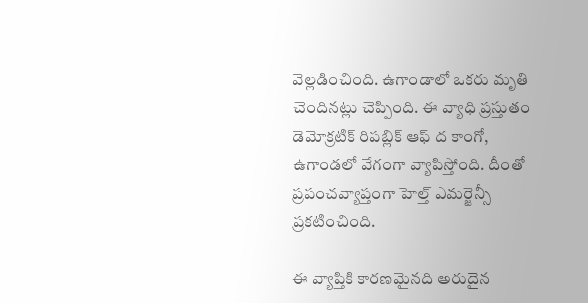వెల్లడించింది. ఉగాండాలో ఒక‌రు మృతి చెందిన‌ట్లు చెప్పింది. ఈ వ్యాధి ప్రస్తుతం డెమోక్ర‌టిక్ రిప‌బ్లిక్ ఆఫ్ ద కాంగో, ఉగాండ‌లో వేగంగా వ్యాపిస్తోంది. దీంతో ప్రపంచవ్యాప్తంగా హెల్త్‌ ఎమర్జెన్సీ ప్రకటించింది.

ఈ వ్యాప్తికి కారణమైనది అరుదైన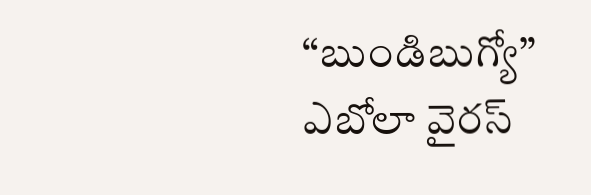“బుండిబుగ్యో” ఎబోలా వైరస్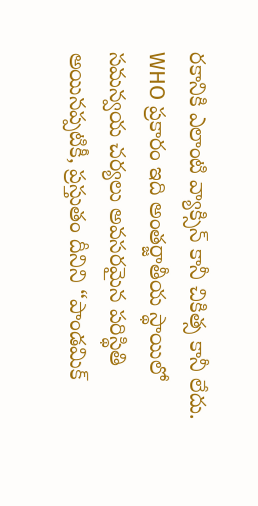ర‌కానికి ఎలాంటి వ్యాక్సిన్ కానీ చికిత్స కానీ లేదు. WHO ప్రకారం ఇది అంతర్జాతీయ స్థాయిలో సమన్వయ చర్యలు అవసరమైన పరిస్థితి అయినప్పటికీ, ప్రస్తుతం దీనిని “పాండమిక్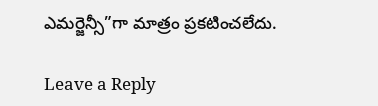ఎమర్జెన్సీ”గా మాత్రం ప్రకటించలేదు.

Leave a Reply